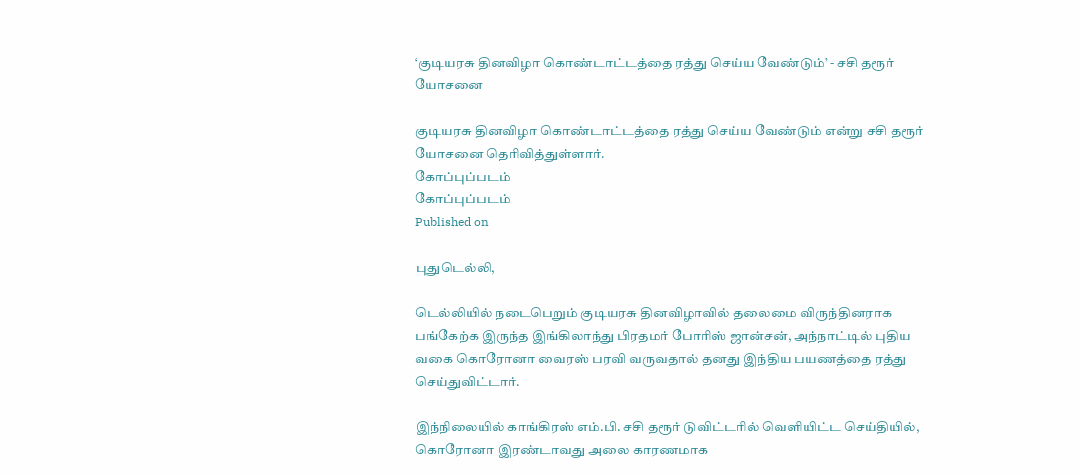‘குடியரசு தினவிழா கொண்டாட்டத்தை ரத்து செய்ய வேண்டும்’ - சசி தரூர் யோசனை

குடியரசு தினவிழா கொண்டாட்டத்தை ரத்து செய்ய வேண்டும் என்று சசி தரூர் யோசனை தெரிவித்துள்ளார்.
கோப்புப்படம்
கோப்புப்படம்
Published on

புதுடெல்லி,

டெல்லியில் நடைபெறும் குடியரசு தினவிழாவில் தலைமை விருந்தினராக பங்கேற்க இருந்த இங்கிலாந்து பிரதமர் போரிஸ் ஜான்சன், அந்நாட்டில் புதிய வகை கொரோனா வைரஸ் பரவி வருவதால் தனது இந்திய பயணத்தை ரத்து செய்துவிட்டார்.

இந்நிலையில் காங்கிரஸ் எம்.பி. சசி தரூர் டுவிட்டரில் வெளியிட்ட செய்தியில், கொரோனா இரண்டாவது அலை காரணமாக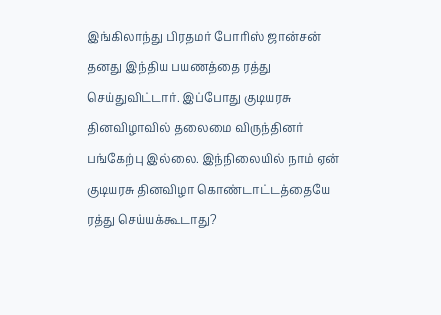இங்கிலாந்து பிரதமர் போரிஸ் ஜான்சன் தனது இந்திய பயணத்தை ரத்து செய்துவிட்டார். இப்போது குடியரசு தினவிழாவில் தலைமை விருந்தினர் பங்கேற்பு இல்லை. இந்நிலையில் நாம் ஏன் குடியரசு தினவிழா கொண்டாட்டத்தையே ரத்து செய்யக்கூடாது?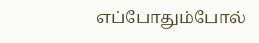எப்போதும்போல்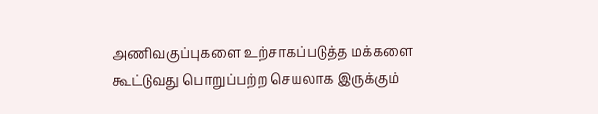அணிவகுப்புகளை உற்சாகப்படுத்த மக்களை கூட்டுவது பொறுப்பற்ற செயலாக இருக்கும்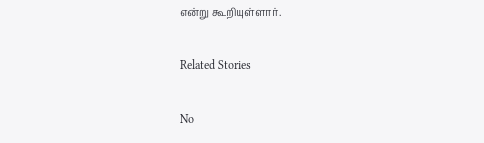என்று கூறியுள்ளார்.

Related Stories

No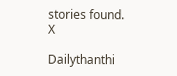stories found.
X

Dailythanthi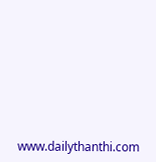www.dailythanthi.com